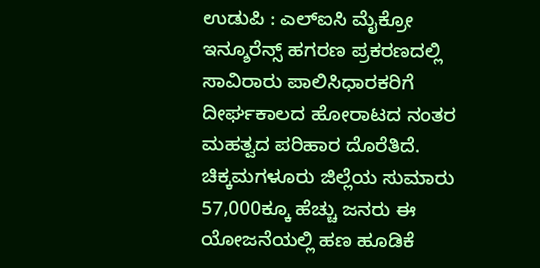ಉಡುಪಿ : ಎಲ್ಐಸಿ ಮೈಕ್ರೋ ಇನ್ಶೂರೆನ್ಸ್ ಹಗರಣ ಪ್ರಕರಣದಲ್ಲಿ ಸಾವಿರಾರು ಪಾಲಿಸಿಧಾರಕರಿಗೆ ದೀರ್ಘಕಾಲದ ಹೋರಾಟದ ನಂತರ ಮಹತ್ವದ ಪರಿಹಾರ ದೊರೆತಿದೆ.
ಚಿಕ್ಕಮಗಳೂರು ಜಿಲ್ಲೆಯ ಸುಮಾರು 57,000ಕ್ಕೂ ಹೆಚ್ಚು ಜನರು ಈ ಯೋಜನೆಯಲ್ಲಿ ಹಣ ಹೂಡಿಕೆ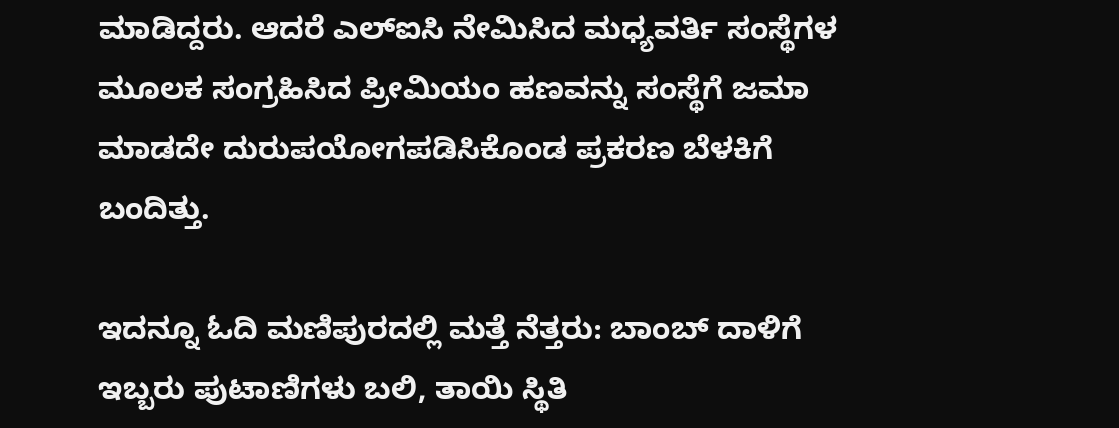ಮಾಡಿದ್ದರು. ಆದರೆ ಎಲ್ಐಸಿ ನೇಮಿಸಿದ ಮಧ್ಯವರ್ತಿ ಸಂಸ್ಥೆಗಳ ಮೂಲಕ ಸಂಗ್ರಹಿಸಿದ ಪ್ರೀಮಿಯಂ ಹಣವನ್ನು ಸಂಸ್ಥೆಗೆ ಜಮಾ ಮಾಡದೇ ದುರುಪಯೋಗಪಡಿಸಿಕೊಂಡ ಪ್ರಕರಣ ಬೆಳಕಿಗೆ ಬಂದಿತ್ತು.

ಇದನ್ನೂ ಓದಿ ಮಣಿಪುರದಲ್ಲಿ ಮತ್ತೆ ನೆತ್ತರು: ಬಾಂಬ್ ದಾಳಿಗೆ ಇಬ್ಬರು ಪುಟಾಣಿಗಳು ಬಲಿ, ತಾಯಿ ಸ್ಥಿತಿ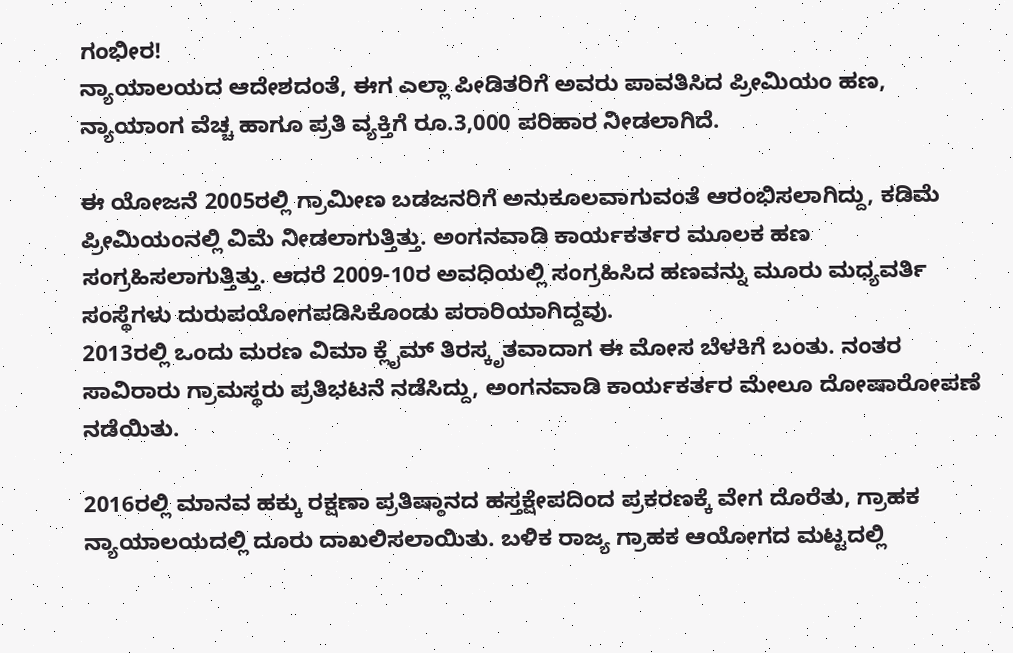ಗಂಭೀರ!
ನ್ಯಾಯಾಲಯದ ಆದೇಶದಂತೆ, ಈಗ ಎಲ್ಲಾ ಪೀಡಿತರಿಗೆ ಅವರು ಪಾವತಿಸಿದ ಪ್ರೀಮಿಯಂ ಹಣ, ನ್ಯಾಯಾಂಗ ವೆಚ್ಚ ಹಾಗೂ ಪ್ರತಿ ವ್ಯಕ್ತಿಗೆ ರೂ.3,000 ಪರಿಹಾರ ನೀಡಲಾಗಿದೆ.

ಈ ಯೋಜನೆ 2005ರಲ್ಲಿ ಗ್ರಾಮೀಣ ಬಡಜನರಿಗೆ ಅನುಕೂಲವಾಗುವಂತೆ ಆರಂಭಿಸಲಾಗಿದ್ದು, ಕಡಿಮೆ ಪ್ರೀಮಿಯಂನಲ್ಲಿ ವಿಮೆ ನೀಡಲಾಗುತ್ತಿತ್ತು. ಅಂಗನವಾಡಿ ಕಾರ್ಯಕರ್ತರ ಮೂಲಕ ಹಣ ಸಂಗ್ರಹಿಸಲಾಗುತ್ತಿತ್ತು. ಆದರೆ 2009-10ರ ಅವಧಿಯಲ್ಲಿ ಸಂಗ್ರಹಿಸಿದ ಹಣವನ್ನು ಮೂರು ಮಧ್ಯವರ್ತಿ ಸಂಸ್ಥೆಗಳು ದುರುಪಯೋಗಪಡಿಸಿಕೊಂಡು ಪರಾರಿಯಾಗಿದ್ದವು.
2013ರಲ್ಲಿ ಒಂದು ಮರಣ ವಿಮಾ ಕ್ಲೈಮ್ ತಿರಸ್ಕೃತವಾದಾಗ ಈ ಮೋಸ ಬೆಳಕಿಗೆ ಬಂತು. ನಂತರ ಸಾವಿರಾರು ಗ್ರಾಮಸ್ಥರು ಪ್ರತಿಭಟನೆ ನಡೆಸಿದ್ದು, ಅಂಗನವಾಡಿ ಕಾರ್ಯಕರ್ತರ ಮೇಲೂ ದೋಷಾರೋಪಣೆ ನಡೆಯಿತು.

2016ರಲ್ಲಿ ಮಾನವ ಹಕ್ಕು ರಕ್ಷಣಾ ಪ್ರತಿಷ್ಠಾನದ ಹಸ್ತಕ್ಷೇಪದಿಂದ ಪ್ರಕರಣಕ್ಕೆ ವೇಗ ದೊರೆತು, ಗ್ರಾಹಕ ನ್ಯಾಯಾಲಯದಲ್ಲಿ ದೂರು ದಾಖಲಿಸಲಾಯಿತು. ಬಳಿಕ ರಾಜ್ಯ ಗ್ರಾಹಕ ಆಯೋಗದ ಮಟ್ಟದಲ್ಲಿ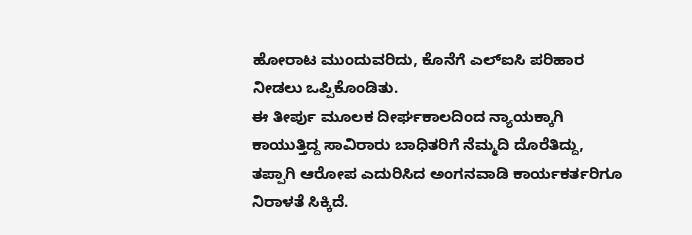ಹೋರಾಟ ಮುಂದುವರಿದು, ಕೊನೆಗೆ ಎಲ್ಐಸಿ ಪರಿಹಾರ ನೀಡಲು ಒಪ್ಪಿಕೊಂಡಿತು.
ಈ ತೀರ್ಪು ಮೂಲಕ ದೀರ್ಘಕಾಲದಿಂದ ನ್ಯಾಯಕ್ಕಾಗಿ ಕಾಯುತ್ತಿದ್ದ ಸಾವಿರಾರು ಬಾಧಿತರಿಗೆ ನೆಮ್ಮದಿ ದೊರೆತಿದ್ದು, ತಪ್ಪಾಗಿ ಆರೋಪ ಎದುರಿಸಿದ ಅಂಗನವಾಡಿ ಕಾರ್ಯಕರ್ತರಿಗೂ ನಿರಾಳತೆ ಸಿಕ್ಕಿದೆ.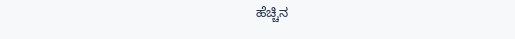ಹೆಚ್ಚಿನ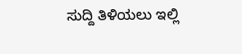ಸುದ್ದಿ ತಿಳಿಯಲು ಇಲ್ಲಿ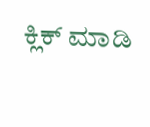ಕ್ಲಿಕ್ ಮಾಡಿ